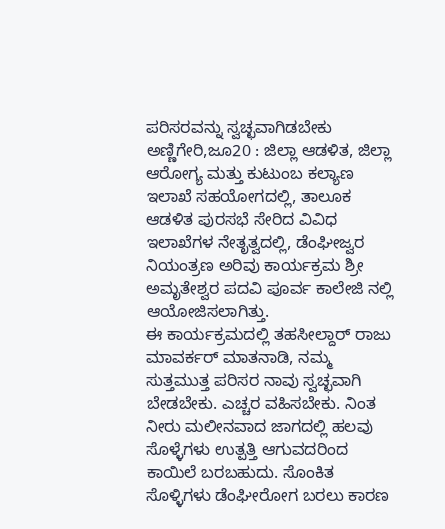ಪರಿಸರವನ್ನು ಸ್ವಚ್ಛವಾಗಿಡಬೇಕು
ಅಣ್ಣಿಗೇರಿ,ಜೂ20 : ಜಿಲ್ಲಾ ಆಡಳಿತ, ಜಿಲ್ಲಾ ಆರೋಗ್ಯ ಮತ್ತು ಕುಟುಂಬ ಕಲ್ಯಾಣ ಇಲಾಖೆ ಸಹಯೋಗದಲ್ಲಿ, ತಾಲೂಕ ಆಡಳಿತ ಪುರಸಭೆ ಸೇರಿದ ವಿವಿಧ ಇಲಾಖೆಗಳ ನೇತೃತ್ವದಲ್ಲಿ, ಡೆಂಘೀಜ್ವರ ನಿಯಂತ್ರಣ ಅರಿವು ಕಾರ್ಯಕ್ರಮ ಶ್ರೀ ಅಮೃತೇಶ್ವರ ಪದವಿ ಪೂರ್ವ ಕಾಲೇಜಿ ನಲ್ಲಿ ಆಯೋಜಿಸಲಾಗಿತ್ತು.
ಈ ಕಾರ್ಯಕ್ರಮದಲ್ಲಿ ತಹಸೀಲ್ದಾರ್ ರಾಜು ಮಾವರ್ಕರ್ ಮಾತನಾಡಿ, ನಮ್ಮ ಸುತ್ತಮುತ್ತ ಪರಿಸರ ನಾವು ಸ್ವಚ್ಛವಾಗಿ ಬೇಡಬೇಕು. ಎಚ್ಚರ ವಹಿಸಬೇಕು. ನಿಂತ ನೀರು ಮಲೀನವಾದ ಜಾಗದಲ್ಲಿ ಹಲವು ಸೊಳ್ಳೆಗಳು ಉತ್ಪತ್ತಿ ಆಗುವದರಿಂದ ಕಾಯಿಲೆ ಬರಬಹುದು. ಸೊಂಕಿತ ಸೊಳ್ಳಿಗಳು ಡೆಂಘೀರೋಗ ಬರಲು ಕಾರಣ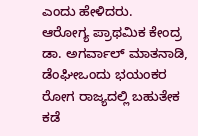ಎಂದು ಹೇಳಿದರು.
ಆರೋಗ್ಯ ಪ್ರಾಥಮಿಕ ಕೇಂದ್ರ ಡಾ. ಅಗರ್ವಾಲ್ ಮಾತನಾಡಿ, ಡೆಂಘೀಒಂದು ಭಯಂಕರ ರೋಗ ರಾಜ್ಯದಲ್ಲಿ ಬಹುತೇಕ ಕಡೆ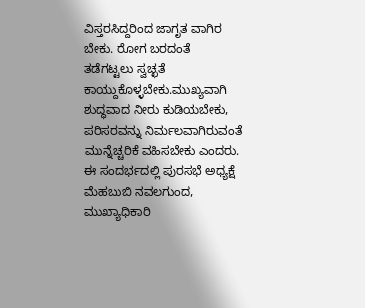ವಿಸ್ತರಸಿದ್ದರಿಂದ ಜಾಗೃತ ವಾಗಿರ ಬೇಕು. ರೋಗ ಬರದಂತೆ ತಡೆಗಟ್ಟಲು ಸ್ವಚ್ಛತೆ ಕಾಯ್ದುಕೊಳ್ಳಬೇಕು.ಮುಖ್ಯವಾಗಿ ಶುದ್ಧವಾದ ನೀರು ಕುಡಿಯಬೇಕು, ಪರಿಸರವನ್ನು ನಿರ್ಮಲವಾಗಿರುವಂತೆ ಮುನ್ನೆಚ್ಚರಿಕೆ ವಹಿಸಬೇಕು ಎಂದರು.
ಈ ಸಂದರ್ಭದಲ್ಲಿ ಪುರಸಭೆ ಅಧ್ಯಕ್ಷೆ ಮೆಹಬುಬಿ ನವಲಗುಂದ, ಮುಖ್ಯಾಧಿಕಾರಿ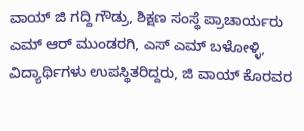ವಾಯ್ ಜಿ ಗದ್ದಿ ಗೌಡ್ರು, ಶಿಕ್ಷಣ ಸಂಸ್ಥೆ ಪ್ರಾಚಾರ್ಯರು ಎಮ್ ಆರ್ ಮುಂಡರಗಿ, ಎಸ್ ಎಮ್ ಬಳೋಳ್ಳಿ, ವಿದ್ಯಾರ್ಥಿಗಳು ಉಪಸ್ಥಿತರಿದ್ದರು, ಜಿ ವಾಯ್ ಕೊರವರ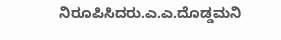ನಿರೂಪಿಸಿದರು.ಎ.ಎ.ದೊಡ್ಡಮನಿ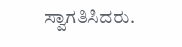ಸ್ವಾಗತಿಸಿದರು.